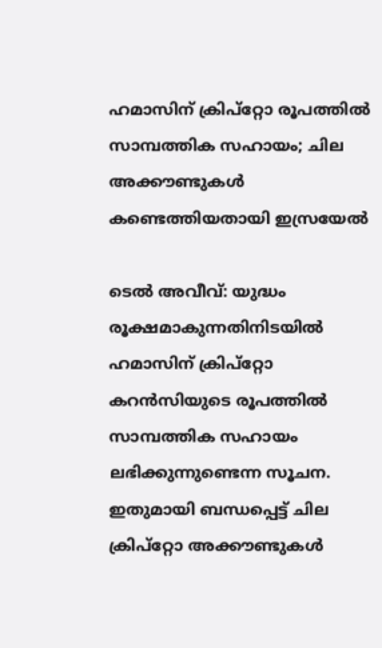ഹമാസിന് ക്രിപ്‌റ്റോ രൂപത്തില്‍ സാമ്പത്തിക സഹായം; ചില അക്കൗണ്ടുകള്‍ കണ്ടെത്തിയതായി ഇസ്രയേല്‍

ടെല്‍ അവീവ്: യുദ്ധം രൂക്ഷമാകുന്നതിനിടയില്‍ ഹമാസിന് ക്രിപ്‌റ്റോ കറന്‍സിയുടെ രൂപത്തില്‍ സാമ്പത്തിക സഹായം ലഭിക്കുന്നുണ്ടെന്ന സൂചന. ഇതുമായി ബന്ധപ്പെട്ട് ചില ക്രിപ്‌റ്റോ അക്കൗണ്ടുകള്‍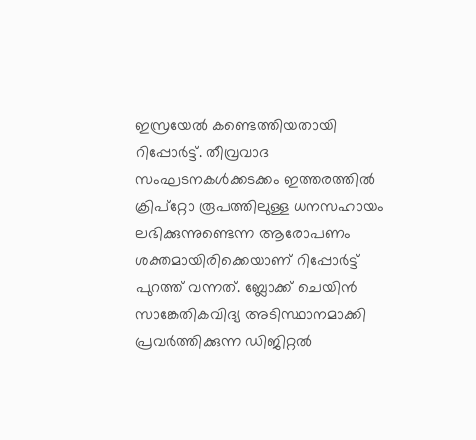ഇസ്രയേല്‍ കണ്ടെത്തിയതായി റിപ്പോര്‍ട്ട്. തീവ്രവാദ സംഘടനകള്‍ക്കടക്കം ഇത്തരത്തില്‍ ക്രിപ്‌റ്റോ രൂപത്തിലുള്ള ധനസഹായം ലഭിക്കുന്നുണ്ടെന്ന ആരോപണം ശക്തമായിരിക്കെയാണ് റിപ്പോര്‍ട്ട് പുറത്ത് വന്നത്. ബ്ലോക്ക് ചെയിന്‍ സാങ്കേതികവിദ്യ അടിസ്ഥാനമാക്കി പ്രവര്‍ത്തിക്കുന്ന ഡിജിറ്റല്‍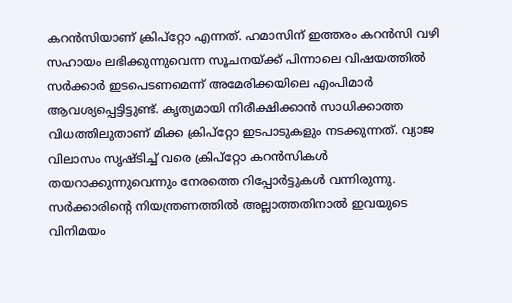കറന്‍സിയാണ് ക്രിപ്‌റ്റോ എന്നത്. ഹമാസിന് ഇത്തരം കറന്‍സി വഴി സഹായം ലഭിക്കുന്നുവെന്ന സൂചനയ്ക്ക് പിന്നാലെ വിഷയത്തില്‍ സര്‍ക്കാര്‍ ഇടപെടണമെന്ന് അമേരിക്കയിലെ എംപിമാര്‍ ആവശ്യപ്പെട്ടിട്ടുണ്ട്. കൃത്യമായി നിരീക്ഷിക്കാന്‍ സാധിക്കാത്ത വിധത്തിലുതാണ് മിക്ക ക്രിപ്‌റ്റോ ഇടപാടുകളും നടക്കുന്നത്. വ്യാജ വിലാസം സൃഷ്ടിച്ച് വരെ ക്രിപ്‌റ്റോ കറന്‍സികള്‍ തയറാക്കുന്നുവെന്നും നേരത്തെ റിപ്പോര്‍ട്ടുകള്‍ വന്നിരുന്നു. സര്‍ക്കാരിന്‍റെ നിയന്ത്രണത്തില്‍ അല്ലാത്തതിനാല്‍ ഇവയുടെ വിനിമയം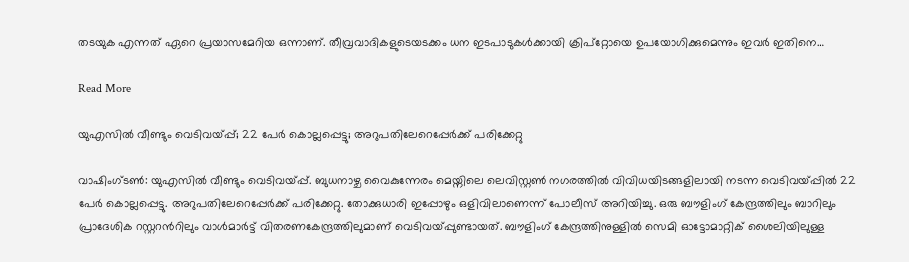തടയുക എന്നത് ഏറെ പ്രയാസമേറിയ ഒന്നാണ്. തീവ്രവാദികളുടെയടക്കം ധന ഇടപാടുകള്‍ക്കായി ക്രിപ്‌റ്റോയെ ഉപയോഗിക്കുമെന്നും ഇവര്‍ ഇതിനെ…

Read More

യുഎസിൽ വീണ്ടും വെടിവയ്പ്പ്; 22 പേർ കൊല്ലപ്പെട്ടു; അറുപതിലേറെപ്പേർക്ക് പരിക്കേറ്റു

വാഷിംഗ്ടൺ: യുഎസിൽ വീണ്ടും വെടിവയ്പ്പ്. ബുധനാഴ്ച വൈകുന്നേരം മെയ്നിലെ ലെവിസ്റ്റൺ നഗരത്തിൽ വിവിധയിടങ്ങളിലായി നടന്ന വെടിവയ്പ്പിൽ 22 പേർ കൊല്ലപ്പെട്ടു. അറുപതിലേറെപ്പേർക്ക് പരിക്കേറ്റു. തോക്കുധാരി ഇപ്പോഴും ഒളിവിലാണെന്ന് പോലീസ് അറിയിച്ചു. ഒരു ബൗളിംഗ് കേന്ദ്രത്തിലും ബാറിലും പ്രാദേശിക റസ്റ്ററന്‍റിലും വാൾമാർട്ട് വിതരണകേന്ദ്രത്തിലുമാണ് വെടിവയ്പ്പുണ്ടായത്. ബൗളിംഗ് കേന്ദ്രത്തിനുള്ളിൽ സെമി ഓട്ടോമാറ്റിക് ശൈലിയിലുള്ള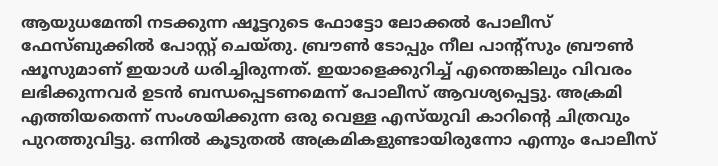ആയുധമേന്തി നടക്കുന്ന ഷൂട്ടറുടെ ഫോട്ടോ ലോക്കൽ പോലീസ് ഫേസ്ബുക്കിൽ പോസ്റ്റ് ചെയ്തു. ബ്രൗൺ ടോപ്പും നീല പാന്‍റ്സും ബ്രൗൺ ഷൂസുമാണ് ഇയാൾ ധരിച്ചിരുന്നത്. ഇയാളെക്കുറിച്ച് എന്തെങ്കിലും വിവരം ലഭിക്കുന്നവർ ഉടൻ ബന്ധപ്പെടണമെന്ന് പോലീസ് ആവശ്യപ്പെട്ടു. അക്രമി എത്തിയതെന്ന് സം‍ശയിക്കുന്ന ഒരു വെള്ള എസ്‌യുവി കാറിന്‍റെ ചിത്രവും പുറത്തുവിട്ടു. ഒന്നിൽ കൂടുതൽ അക്രമികളുണ്ടായിരുന്നോ എന്നും പോലീസ്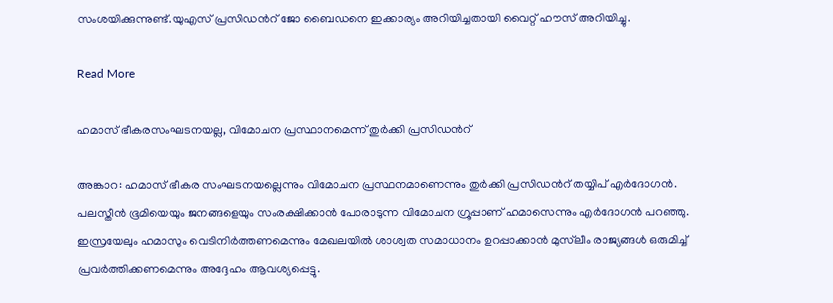സംശയിക്കുന്നുണ്ട്.യുഎസ് പ്രസിഡന്‍റ് ജോ ബൈഡനെ ഇക്കാര്യം അറിയിച്ചതായി വൈറ്റ് ഹൗസ് അറിയിച്ചു.

Read More

ഹമാസ് ഭീകരസംഘടനയല്ല, വിമോചന പ്രസ്ഥാനമെന്ന് തുർക്കി പ്രസിഡന്‍റ്

അങ്കാറ: ഹമാസ് ഭീകര സംഘടനയല്ലെന്നും വിമോചന പ്രസ്ഥനമാണെന്നും തുര്‍ക്കി പ്രസിഡന്‍റ് തയ്യിപ് എര്‍ദോഗന്‍. പലസ്തീൻ ഭൂമിയെയും ജനങ്ങളെയും സംരക്ഷിക്കാൻ പോരാടുന്ന വിമോചന ഗ്രൂപ്പാണ് ഹമാസെന്നും എർദോഗൻ പറഞ്ഞു. ഇസ്രയേലും ഹമാസും വെടിനിർത്തണമെന്നും മേഖലയിൽ ശാശ്വത സമാധാനം ഉറപ്പാക്കാൻ മുസ്‌ലീം രാജ്യങ്ങൾ ഒരുമിച്ച് പ്രവർത്തിക്കണമെന്നും അദ്ദേഹം ആവശ്യപ്പെട്ടു.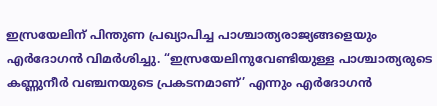ഇസ്രയേലിന് പിന്തുണ പ്രഖ്യാപിച്ച പാശ്ചാത്യരാജ്യങ്ങളെയും എർദോഗൻ വിമർശിച്ചു. “ഇസ്രയേലിനുവേണ്ടിയുള്ള പാശ്ചാത്യരുടെ കണ്ണുനീർ വഞ്ചനയുടെ പ്രകടനമാണ്’ എന്നും എർദോഗൻ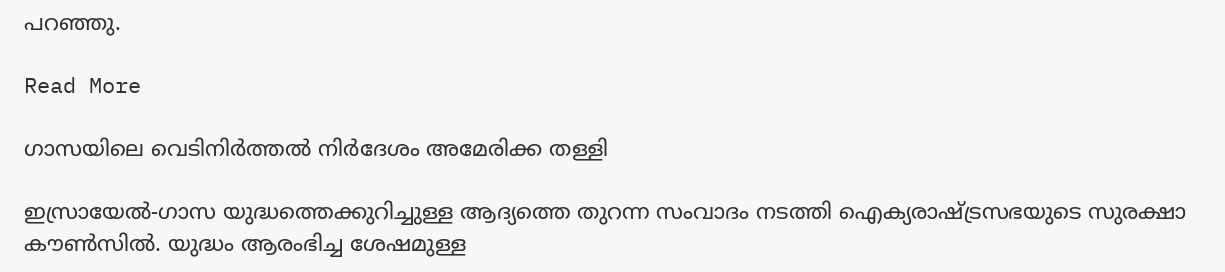പറഞ്ഞു.

Read More

ഗാസയിലെ വെടിനിര്‍ത്തല്‍ നിര്‍ദേശം അമേരിക്ക തള്ളി

ഇസ്രായേൽ-ഗാസ യുദ്ധത്തെക്കുറിച്ചുള്ള ആദ്യത്തെ തുറന്ന സംവാദം നടത്തി ഐക്യരാഷ്ട്രസഭയുടെ സുരക്ഷാ കൗൺസിൽ. യുദ്ധം ആരംഭിച്ച ശേഷമുള്ള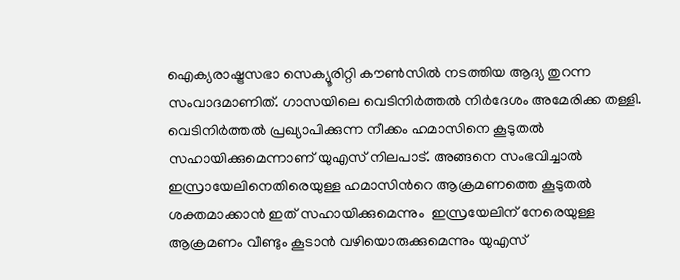ഐക്യരാഷ്ട്രസഭാ സെക്യൂരിറ്റി കൗണ്‍സില്‍ നടത്തിയ ആദ്യ തുറന്ന സംവാദമാണിത്. ഗാസയിലെ വെടിനിര്‍ത്തല്‍ നിര്‍ദേശം അമേരിക്ക തള്ളി. വെടിനിര്‍ത്തല്‍ പ്രഖ്യാപിക്കുന്ന നീക്കം ഹമാസിനെ കൂടുതൽ സഹായിക്കുമെന്നാണ് യുഎസ് നിലപാട്. അങ്ങനെ സംഭവിച്ചാൽ ഇസ്രായേലിനെതിരെ‌യുള്ള ഹമാസിന്‍റെ ആക്രമണത്തെ കൂടുതൽ ശക്തമാക്കാൻ ഇത് സഹായിക്കുമെന്നും  ഇസ്രയേലിന് നേരെയുള്ള ആക്രമണം വീണ്ടും കൂടാന്‍ വഴിയൊരുക്കുമെന്നും യുഎസ്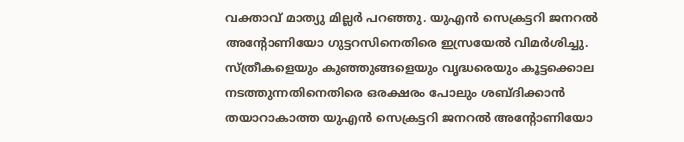വക്താവ് മാത്യു മില്ലര്‍ പറഞ്ഞു. യുഎന്‍ സെക്രട്ടറി ജനറല്‍ അന്‍റോണിയോ ഗുട്ടറസിനെതിരെ ഇസ്രയേല്‍ വിമർശിച്ചു. സ്ത്രീകളെയും കുഞ്ഞുങ്ങളെയും വൃദ്ധരെയും കൂട്ടക്കൊല നടത്തുന്നതിനെതിരെ ഒരക്ഷരം പോലും ശബ്‌ദിക്കാൻ തയാറാകാത്ത യുഎന്‍ സെക്രട്ടറി ജനറല്‍ അന്‍റോണിയോ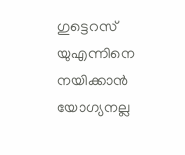ഗുട്ടെറസ് യുഎന്നിനെ നയിക്കാന്‍ യോഗ്യനല്ല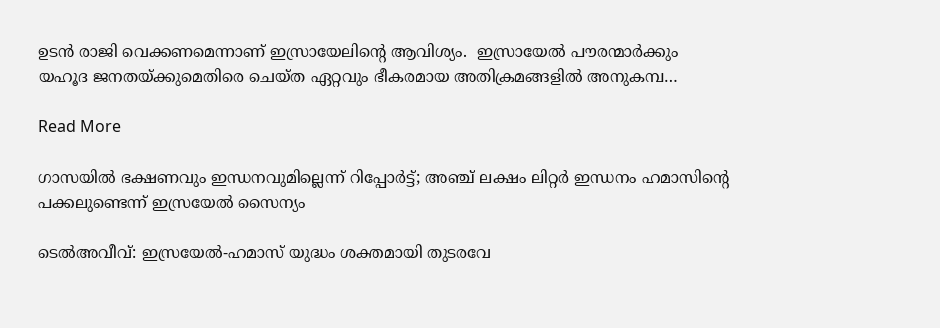ഉടൻ രാജി വെക്കണമെന്നാണ് ഇസ്രായേലിന്‍റെ ആവിശ്യം.  ഇസ്രായേൽ പൗരന്മാർക്കും യഹൂദ ജനതയ്ക്കുമെതിരെ ചെയ്ത ഏറ്റവും ഭീകരമായ അതിക്രമങ്ങളിൽ അനുകമ്പ…

Read More

ഗാസയിൽ ഭക്ഷണവും ഇന്ധനവുമില്ലെന്ന് റിപ്പോർട്ട്; അഞ്ച് ലക്ഷം ലിറ്റര്‍ ഇന്ധനം ഹമാസിന്‍റെ പക്കലുണ്ടെന്ന് ഇസ്രയേല്‍ സൈന്യം

ടെല്‍അവീവ്: ഇസ്രയേല്‍-ഹമാസ് യുദ്ധം ശക്തമായി തുടരവേ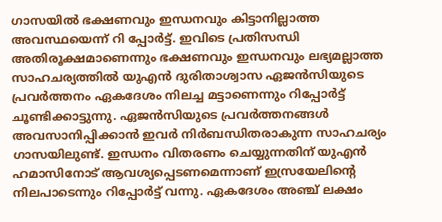ഗാസയില്‍ ഭക്ഷണവും ഇന്ധനവും കിട്ടാനില്ലാത്ത അവസ്ഥയെന്ന് റി പ്പോര്‍ട്ട്. ഇവിടെ പ്രതിസന്ധി അതിരൂക്ഷമാണെന്നും ഭക്ഷണവും ഇന്ധനവും ലഭ്യമല്ലാത്ത സാഹചര്യത്തില്‍ യുഎന്‍ ദുരിതാശ്വാസ ഏജന്‍സിയുടെ പ്രവര്‍ത്തനം ഏകദേശം നിലച്ച മട്ടാണെന്നും റിപ്പോര്‍ട്ട് ചൂണ്ടിക്കാട്ടുന്നു. ഏജന്‍സിയുടെ പ്രവര്‍ത്തനങ്ങള്‍ അവസാനിപ്പിക്കാന്‍ ഇവര്‍ നിര്‍ബന്ധിതരാകുന്ന സാഹചര്യം ഗാസയിലുണ്ട്. ഇന്ധനം വിതരണം ചെയ്യുന്നതിന് യുഎന്‍ ഹമാസിനോട് ആവശ്യപ്പെടണമെന്നാണ് ഇസ്രയേലിന്‍റെ നിലപാടെന്നും റിപ്പോര്‍ട്ട് വന്നു. ഏകദേശം അഞ്ച് ലക്ഷം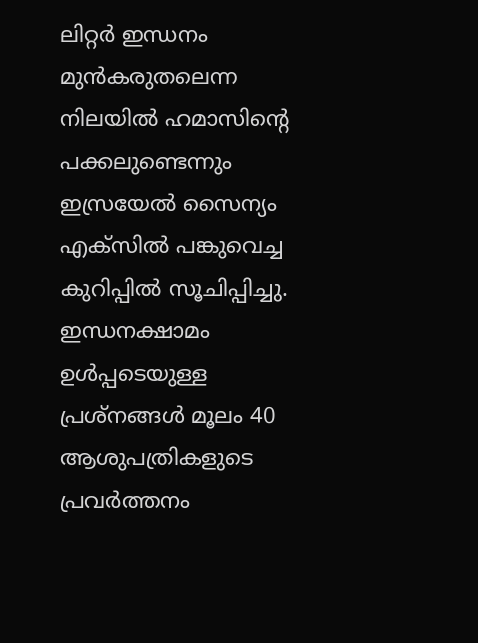ലിറ്റര്‍ ഇന്ധനം മുന്‍കരുതലെന്ന നിലയില്‍ ഹമാസിന്‍റെ പക്കലുണ്ടെന്നും ഇസ്രയേല്‍ സൈന്യം എക്‌സില്‍ പങ്കുവെച്ച കുറിപ്പില്‍ സൂചിപ്പിച്ചു. ഇന്ധനക്ഷാമം ഉള്‍പ്പടെയുള്ള പ്രശ്‌നങ്ങള്‍ മൂലം 40 ആശുപത്രികളുടെ പ്രവര്‍ത്തനം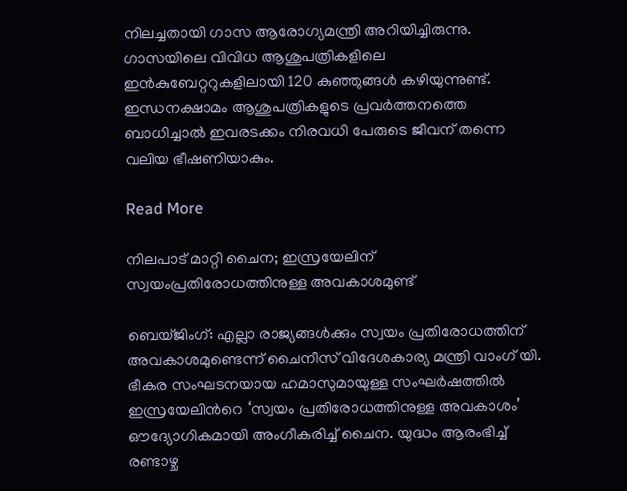നിലച്ചതായി ഗാസ ആരോഗ്യമന്ത്രി അറിയിച്ചിരുന്നു. ഗാസയിലെ വിവിധ ആശുപത്രികളിലെ ഇന്‍കുബേറ്ററുകളിലായി 120 കുഞ്ഞുങ്ങള്‍ കഴിയുന്നുണ്ട്. ഇന്ധനക്ഷാമം ആശുപത്രികളുടെ പ്രവര്‍ത്തനത്തെ ബാധിച്ചാല്‍ ഇവരടക്കം നിരവധി പേരുടെ ജീവന് തന്നെ വലിയ ഭീഷണിയാകും.

Read More

നിലപാട് മാറ്റി ചൈന; ഇസ്രയേലിന് സ്വയംപ്രതിരോധത്തിനുള്ള അവകാശമുണ്ട്

ബെയ്ജിംഗ്: എല്ലാ രാജ്യങ്ങള്‍ക്കും സ്വയം പ്രതിരോധത്തിന് അവകാശമുണ്ടെന്ന് ചൈനീസ് വിദേശകാര്യ മന്ത്രി വാംഗ് യി. ഭീകര സംഘടനയായ ഹമാസുമായുള്ള സംഘർഷത്തിൽ ഇസ്രയേലിന്‍റെ ‘സ്വയം പ്രതിരോധത്തിനുള്ള അവകാശം’ ഔദ്യോഗികമായി അംഗീകരിച്ച് ചൈന. യുദ്ധം ആരംഭിച്ച് രണ്ടാഴ്ച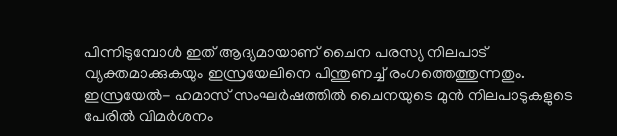പിന്നിടുമ്പോൾ ഇത് ആദ്യമായാണ് ചൈന പരസ്യ നിലപാട് വ്യക്തമാക്കുകയും ഇസ്രയേലിനെ പിന്തുണച്ച് രംഗത്തെത്തുന്നതും. ഇസ്രയേൽ- ഹമാസ് സംഘർഷത്തിൽ ചൈനയുടെ മുൻ നിലപാടുകളുടെ പേരിൽ വിമർശനം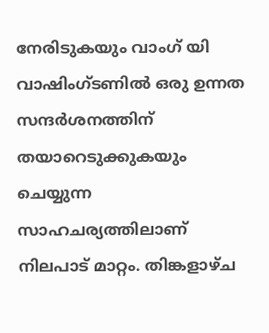നേരിടുകയും വാംഗ് യി വാഷിംഗ്ടണിൽ ഒരു ഉന്നത സന്ദർശനത്തിന് തയാറെടുക്കുകയും ചെയ്യുന്ന സാഹചര്യത്തിലാണ് നിലപാട് മാറ്റം. തിങ്കളാഴ്ച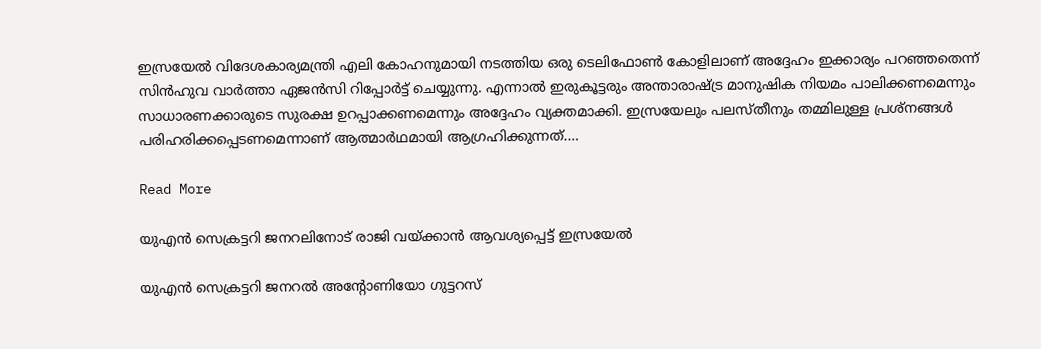ഇസ്രയേല്‍ വിദേശകാര്യമന്ത്രി എലി കോഹനുമായി നടത്തിയ ഒരു ടെലിഫോണ്‍ കോളിലാണ് അദ്ദേഹം ഇക്കാര്യം പറഞ്ഞതെന്ന് സിന്‍ഹുവ വാര്‍ത്താ ഏജന്‍സി റിപ്പോര്‍ട്ട് ചെയ്യുന്നു. എന്നാല്‍ ഇരുകൂട്ടരും അന്താരാഷ്ട്ര മാനുഷിക നിയമം പാലിക്കണമെന്നും സാധാരണക്കാരുടെ സുരക്ഷ ഉറപ്പാക്കണമെന്നും അദ്ദേഹം വ്യക്തമാക്കി. ഇസ്രയേലും പലസ്തീനും തമ്മിലുള്ള പ്രശ്‌നങ്ങൾ പരിഹരിക്കപ്പെടണമെന്നാണ് ആത്മാർഥമായി ആഗ്രഹിക്കുന്നത്.…

Read More

യുഎന്‍ സെക്രട്ടറി ജനറലിനോട് രാജി വയ്ക്കാന്‍ ആവശ്യപ്പെട്ട് ഇസ്രയേല്‍

യുഎന്‍ സെക്രട്ടറി ജനറൽ അന്‍റോണിയോ ഗുട്ടറസ്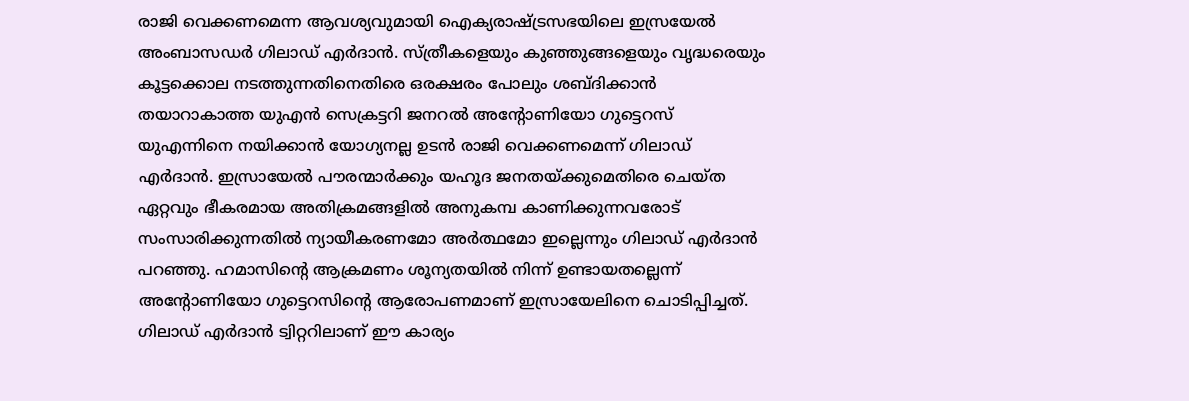രാജി വെക്കണമെന്ന ആവശ്യവുമാ‌യി ഐക്യരാഷ്ട്രസഭയിലെ ഇസ്രയേല്‍ അംബാസഡര്‍ ഗിലാഡ് എര്‍ദാന്‍. സ്ത്രീകളെയും കുഞ്ഞുങ്ങളെയും വൃദ്ധരെയും കൂട്ടക്കൊല നടത്തുന്നതിനെതിരെ ഒരക്ഷരം പോലും ശബ്‌ദിക്കാൻ തയാറാകാത്ത യുഎന്‍ സെക്രട്ടറി ജനറല്‍ അന്‍റോണിയോ ഗുട്ടെറസ് യുഎന്നിനെ നയിക്കാന്‍ യോഗ്യനല്ല ഉടൻ രാജി വെക്കണമെന്ന് ഗിലാഡ് എര്‍ദാന്‍. ഇസ്രായേൽ പൗരന്മാർക്കും യഹൂദ ജനതയ്ക്കുമെതിരെ ചെയ്ത ഏറ്റവും ഭീകരമായ അതിക്രമങ്ങളിൽ അനുകമ്പ കാണിക്കുന്നവരോട് സംസാരിക്കുന്നതിൽ ന്യായീകരണമോ അർത്ഥമോ ഇല്ലെന്നും ഗിലാഡ് എര്‍ദാന്‍ പറഞ്ഞു. ഹമാസിന്‍റെ ആക്രമണം ശൂന്യതയിൽ നിന്ന് ഉണ്ടായതല്ലെന്ന് അന്‍റോണിയോ ഗുട്ടെറസിന്‍റെ ആരോപണമാണ് ഇസ്രായേലിനെ ചൊടിപ്പിച്ചത്. ഗിലാഡ് എര്‍ദാന്‍ ട്വിറ്ററിലാണ് ഈ കാര്യം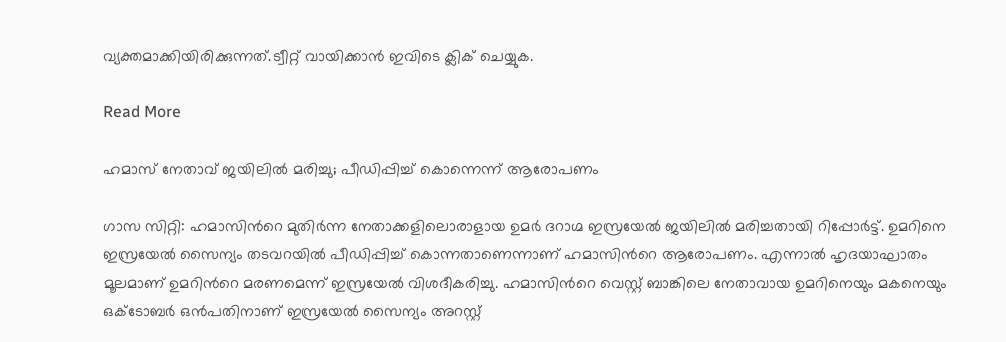വ്യക്തമാക്കിയിരിക്കുന്നത്.ട്വീറ്റ് വായിക്കാൻ ഇവിടെ ക്ലിക് ചെയ്യുക.

Read More

ഹമാസ് നേതാവ് ജയിലില്‍ മരിച്ചു; പീഡിപ്പിച്ച് കൊന്നെന്ന് ആരോപണം

ഗാസ സിറ്റി: ഹമാസിന്‍റെ മുതിര്‍ന്ന നേതാക്കളിലൊരാളായ ഉമര്‍ ദറാഗ്മ ഇസ്രയേല്‍ ജയിലില്‍ മരിച്ചതായി റിപ്പോര്‍ട്ട്. ഉമറിനെ ഇസ്രയേല്‍ സൈന്യം തടവറയില്‍ പീഡിപ്പിച്ച് കൊന്നതാണെന്നാണ് ഹമാസിന്‍റെ ആരോപണം. എന്നാല്‍ ഹൃദയാഘാതം മൂലമാണ് ഉമറിന്‍റെ മരണമെന്ന് ഇസ്രയേല്‍ വിശദീകരിച്ചു. ഹമാസിന്‍റെ വെസ്റ്റ് ബാങ്കിലെ നേതാവായ ഉമറിനെയും മകനെയും ഒക്ടോബര്‍ ഒന്‍പതിനാണ് ഇസ്രയേല്‍ സൈന്യം അറസ്റ്റ്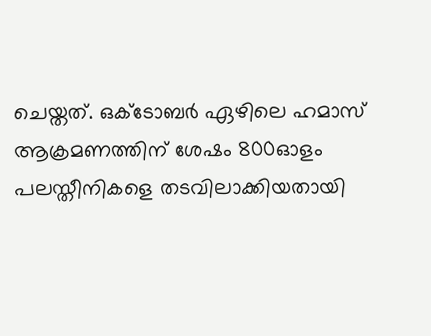ചെയ്തത്. ഒക്ടോബര്‍ ഏഴിലെ ഹമാസ് ആക്രമണത്തിന് ശേഷം 800ഓളം പലസ്തീനികളെ തടവിലാക്കിയതായി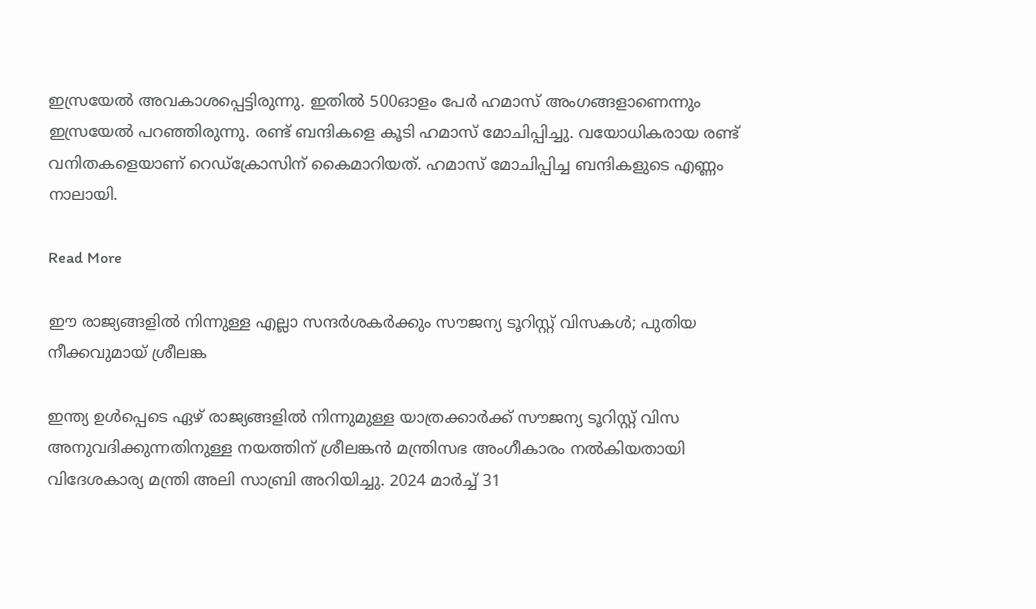ഇസ്രയേല്‍ അവകാശപ്പെട്ടിരുന്നു. ഇതില്‍ 500ഓളം പേര്‍ ഹമാസ് അംഗങ്ങളാണെന്നും ഇസ്രയേല്‍ പറഞ്ഞിരുന്നു. രണ്ട് ബന്ദികളെ കൂടി ഹമാസ് മോചിപ്പിച്ചു. വയോധികരായ രണ്ട് വനിതകളെയാണ് റെഡ്‌ക്രോസിന് കൈമാറിയത്. ഹമാസ് മോചിപ്പിച്ച ബന്ദികളുടെ എണ്ണം നാലായി.

Read More

ഈ രാജ്യങ്ങളിൽ നിന്നുള്ള എല്ലാ സന്ദർശകർക്കും സൗജന്യ ടൂറിസ്റ്റ് വിസകൾ; പുതിയ നീക്കവുമായ് ശ്രീലങ്ക

ഇന്ത്യ ഉൾപ്പെടെ ഏഴ് രാജ്യങ്ങളിൽ നിന്നുമുള്ള യാത്രക്കാർക്ക് സൗജന്യ ടൂറിസ്റ്റ് വിസ അനുവദിക്കുന്നതിനുള്ള നയത്തിന് ശ്രീലങ്കൻ മന്ത്രിസഭ അംഗീകാരം നൽകിയതായി വിദേശകാര്യ മന്ത്രി അലി സാബ്രി അറിയിച്ചു. 2024 മാർച്ച് 31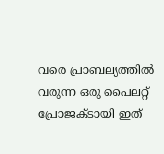വരെ പ്രാബല്യത്തിൽ വരുന്ന ഒരു പൈലറ്റ് പ്രോജക്ടായി ഇത്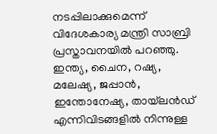നടപ്പിലാക്കുമെന്ന് വിദേശകാര്യ മന്ത്രി സാബ്രി പ്രസ്താവനയിൽ പറഞ്ഞു. ഇന്ത്യ, ചൈന, റഷ്യ, മലേഷ്യ, ജപ്പാൻ, ഇന്തോനേഷ്യ, തായ്‌ലൻഡ് എന്നിവിടങ്ങളിൽ നിന്നുള്ള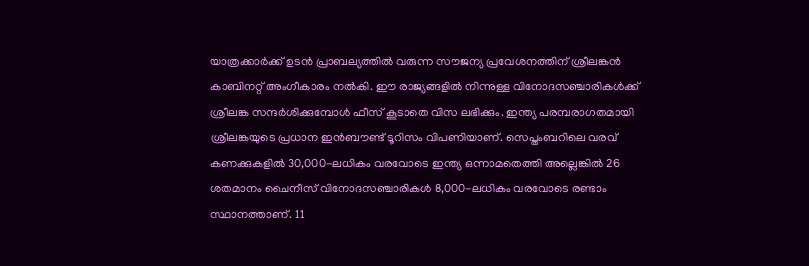യാത്രക്കാർക്ക് ഉടൻ പ്രാബല്യത്തിൽ വരുന്ന സൗജന്യ പ്രവേശനത്തിന് ശ്രീലങ്കൻ കാബിനറ്റ് അംഗീകാരം നൽകി. ഈ രാജ്യങ്ങളിൽ നിന്നുള്ള വിനോദസഞ്ചാരികൾക്ക് ശ്രീലങ്ക സന്ദർശിക്കുമ്പോൾ ഫീസ് കൂടാതെ വിസ ലഭിക്കും. ഇന്ത്യ പരമ്പരാഗതമായി ശ്രീലങ്കയുടെ പ്രധാന ഇൻബൗണ്ട് ടൂറിസം വിപണിയാണ്. സെപ്തംബറിലെ വരവ് കണക്കുകളിൽ 30,000-ലധികം വരവോടെ ഇന്ത്യ ഒന്നാമതെത്തി അല്ലെങ്കിൽ 26 ശതമാനം ചൈനീസ് വിനോദസഞ്ചാരികൾ 8,000-ലധികം വരവോടെ രണ്ടാം സ്ഥാനത്താണ്. 11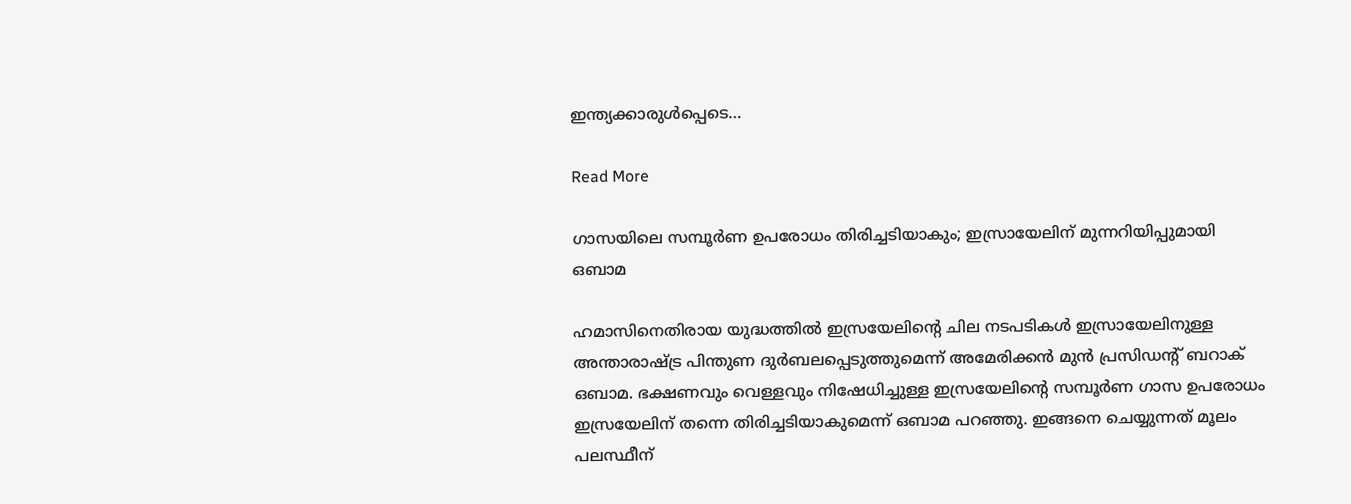ഇന്ത്യക്കാരുൾപ്പെടെ…

Read More

ഗാസയിലെ സമ്പൂര്‍ണ ഉപരോധം തിരിച്ചടിയാകും; ഇസ്രായേലിന് മുന്നറിയിപ്പുമായി ഒബാമ

ഹമാസിനെതിരായ യുദ്ധത്തിൽ ഇസ്രയേലിന്‍റെ ചില നടപടികൾ ഇസ്രായേലിനുള്ള അന്താരാഷ്ട്ര പിന്തുണ ദുർബലപ്പെടുത്തുമെന്ന് അമേരിക്കൻ മുൻ പ്രസിഡന്‍റ് ബറാക് ഒബാമ. ഭക്ഷണവും വെള്ളവും നിഷേധിച്ചുള്ള ഇസ്രയേലിന്‍റെ സമ്പൂര്‍ണ ഗാസ ഉപരോധം ഇസ്രയേലിന് തന്നെ തിരിച്ചടിയാകുമെന്ന് ഒബാമ പറഞ്ഞു. ഇങ്ങനെ ചെയ്യുന്നത് മൂലം പലസ്ഥീന്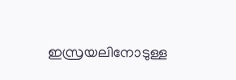ഇസ്രയലിനോടുള്ള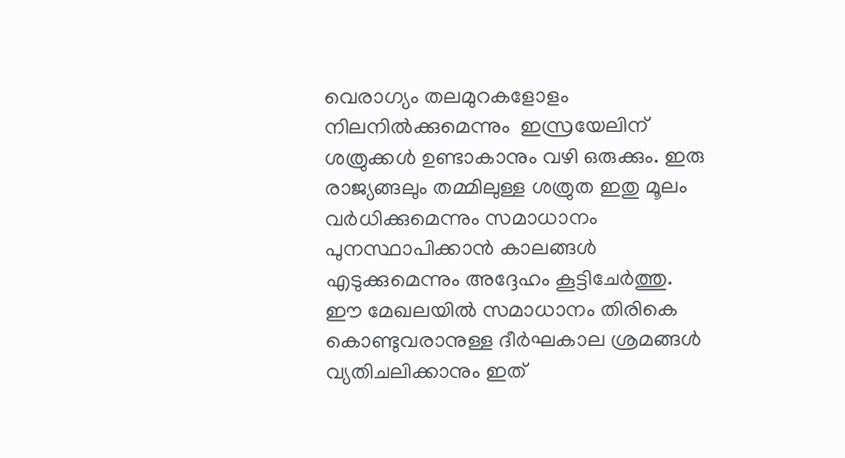വെരാഗ്യം തലമുറകളോളം നിലനിൽക്കുമെന്നും  ഇസ്രയേലിന് ശത്രുക്കൾ ഉണ്ടാകാനും വഴി ഒരുക്കും. ഇരു രാജ്യങ്ങലും തമ്മിലുള്ള ശത്രുത ഇതു മൂലം വർധിക്കുമെന്നും സമാധാനം പുനസ്ഥാപിക്കാൻ കാലങ്ങൾ എടുക്കുമെന്നും അദ്ദേഹം കൂട്ടിചേർത്തു.  ഈ മേഖലയില്‍ സമാധാനം തിരികെ കൊണ്ടുവരാനുള്ള ദീര്‍ഘകാല ശ്രമങ്ങള്‍ വ്യതിചലിക്കാനും ഇത്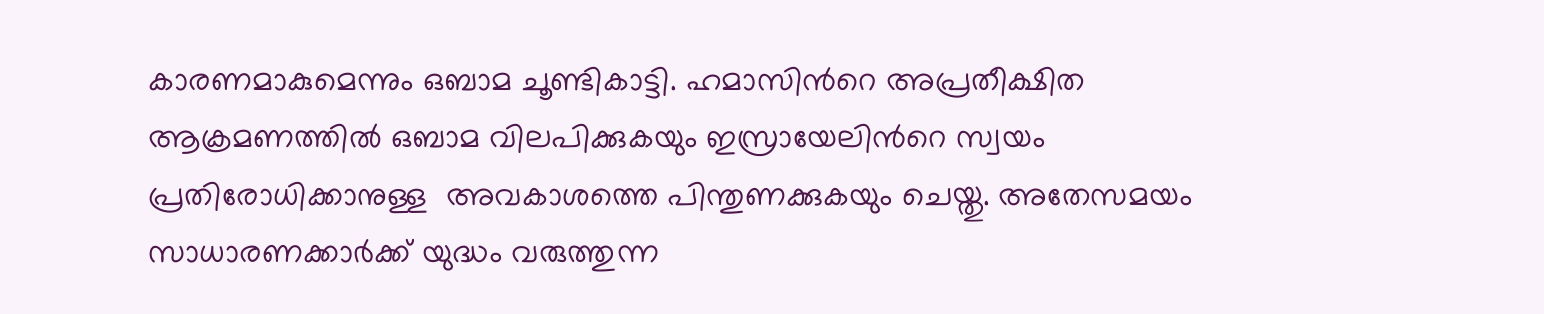കാരണമാകുമെന്നും ഒബാമ ചൂണ്ടികാട്ടി. ഹമാസിന്‍റെ അപ്രതീക്ഷിത ആക്രമണത്തിൽ ഒബാമ വിലപിക്കുകയും ഇസ്രായേലിന്‍റെ സ്വയം പ്രതിരോധിക്കാനുള്ള  അവകാശത്തെ പിന്തുണക്കുകയും ചെയ്തു. അതേസമയം സാധാരണക്കാർക്ക് യുദ്ധം വരുത്തുന്ന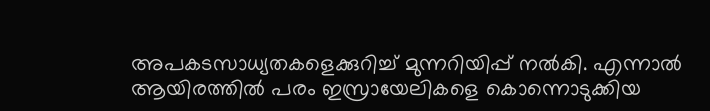അപകടസാധ്യതകളെക്കുറിച്ച് മുന്നറിയിപ്പ് നൽകി. എന്നാൽ ആയിരത്തിൽ പരം ഇസ്രായേലികളെ കൊന്നൊടുക്കിയ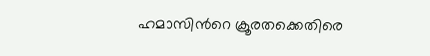ഹമാസിന്‍റെ ക്രൂരതക്കെതിരെ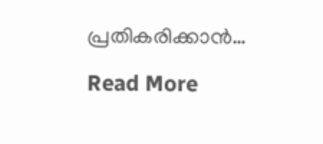പ്രതികരിക്കാൻ…

Read More